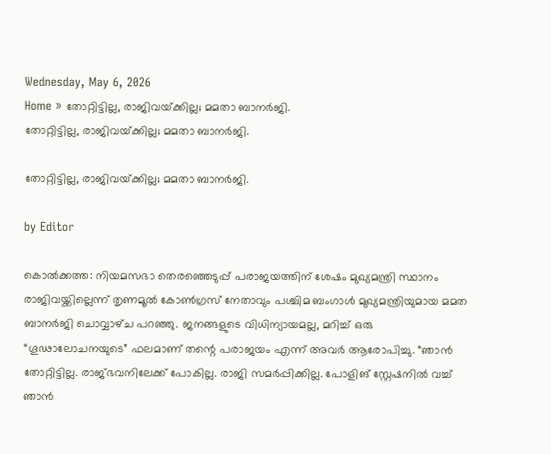Wednesday, May 6, 2026
Home » തോറ്റിട്ടില്ല, രാജിവയ്‌ക്കില്ല; മമതാ ബാനർജി.
തോറ്റിട്ടില്ല, രാജിവയ്‌ക്കില്ല; മമതാ ബാനർജി.

തോറ്റിട്ടില്ല, രാജിവയ്‌ക്കില്ല; മമതാ ബാനർജി.

by Editor

കൊൽക്കത്ത: നിയമസഭാ തെരഞ്ഞെടുപ്പ് പരാജയത്തിന് ശേഷം മുഖ്യമന്ത്രി സ്ഥാനം രാജിവയ്ക്കില്ലെന്ന് തൃണമൂൽ കോൺഗ്രസ് നേതാവും പശ്ചിമ ബംഗാൾ മുഖ്യമന്ത്രിയുമായ മമത ബാനർജി ചൊവ്വാഴ്‌ച പറഞ്ഞു. ജനങ്ങളുടെ വിധിന്യായമല്ല, മറിച്ച് ഒരു “ഗൂഢാലോചനയുടെ” ഫലമാണ് തന്റെ പരാജയം എന്ന് അവർ ആരോപിച്ചു. “ഞാൻ തോറ്റിട്ടില്ല. രാജ്‌ഭവനിലേക്ക് പോകില്ല. രാജി സമർപ്പിക്കില്ല. പോളിങ് സ്റ്റേഷനിൽ വച്ച് ഞാൻ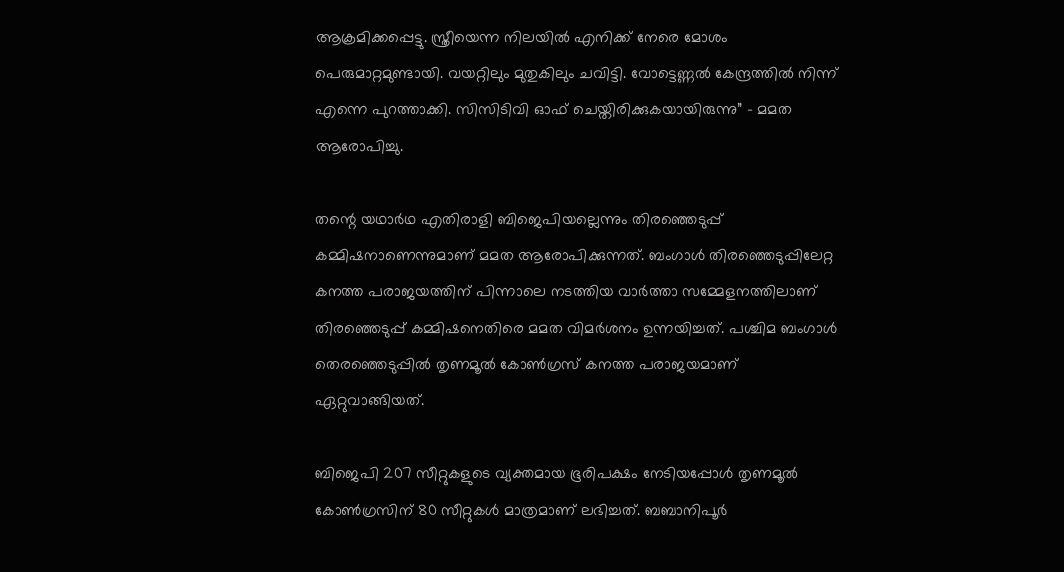ആക്രമിക്കപ്പെട്ടു. സ്ത്രീയെന്ന നിലയിൽ എനിക്ക് നേരെ മോശം പെരുമാറ്റമുണ്ടായി. വയറ്റിലും മുതുകിലും ചവിട്ടി. വോട്ടെണ്ണൽ കേന്ദ്രത്തിൽ നിന്ന് എന്നെ പുറത്താക്കി. സിസിടിവി ഓഫ് ചെയ്തിരിക്കുകയായിരുന്നു” – മമത ആരോപിച്ചു.

തന്റെ യഥാർഥ എതിരാളി ബിജെപിയല്ലെന്നും തിരഞ്ഞെടുപ്പ് കമ്മിഷനാണെന്നുമാണ് മമത ആരോപിക്കുന്നത്. ബംഗാള്‍ തിരഞ്ഞെടുപ്പിലേറ്റ കനത്ത പരാജയത്തിന് പിന്നാലെ നടത്തിയ വാർത്താ സമ്മേളനത്തിലാണ് തിരഞ്ഞെടുപ്പ് കമ്മിഷനെതിരെ മമത വിമർശനം ഉന്നയിച്ചത്. പശ്ചിമ ബംഗാൾ തെരഞ്ഞെടുപ്പിൽ തൃണമൂൽ കോൺഗ്രസ് കനത്ത പരാജയമാണ് ഏറ്റുവാങ്ങിയത്.

ബിജെപി 207 സീറ്റുകളുടെ വ്യക്തമായ ഭൂരിപക്ഷം നേടിയപ്പോൾ തൃണമൂൽ കോൺഗ്രസിന് 80 സീറ്റുകൾ മാത്രമാണ് ലഭിച്ചത്. ബബാനിപൂർ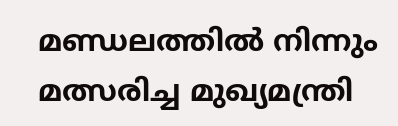മണ്ഡലത്തിൽ നിന്നും മത്സരിച്ച മുഖ്യമന്ത്രി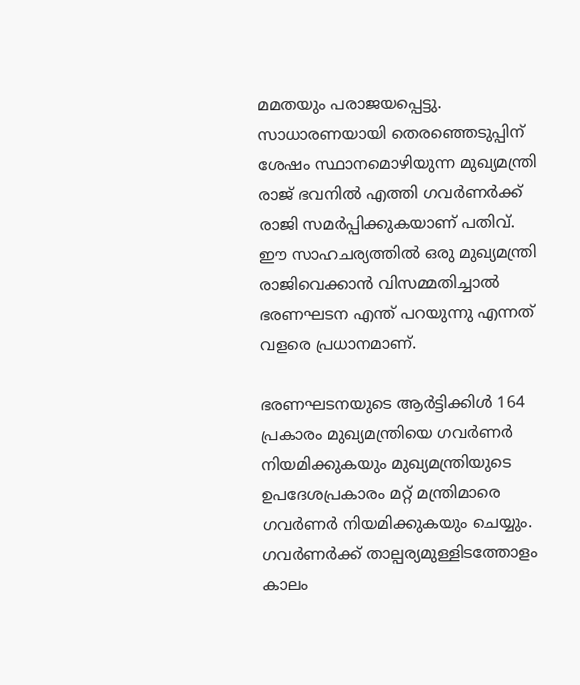മമതയും പരാജയപ്പെട്ടു. സാധാരണയായി തെരഞ്ഞെടുപ്പിന് ശേഷം സ്ഥാനമൊഴിയുന്ന മുഖ്യമന്ത്രി രാജ് ഭവനിൽ എത്തി ഗവർണർക്ക് രാജി സമർപ്പിക്കുകയാണ് പതിവ്. ഈ സാഹചര്യത്തിൽ ഒരു മുഖ്യമന്ത്രി രാജിവെക്കാൻ വിസമ്മതിച്ചാൽ ഭരണഘടന എന്ത് പറയുന്നു എന്നത് വളരെ പ്രധാനമാണ്.

ഭരണഘടനയുടെ ആർട്ടിക്കിൾ 164 പ്രകാരം മുഖ്യമന്ത്രിയെ ഗവർണർ നിയമിക്കുകയും മുഖ്യമന്ത്രിയുടെ ഉപദേശപ്രകാരം മറ്റ് മന്ത്രിമാരെ ഗവർണർ നിയമിക്കുകയും ചെയ്യും. ഗവർണർക്ക് താല്പര്യമുള്ളിടത്തോളം കാലം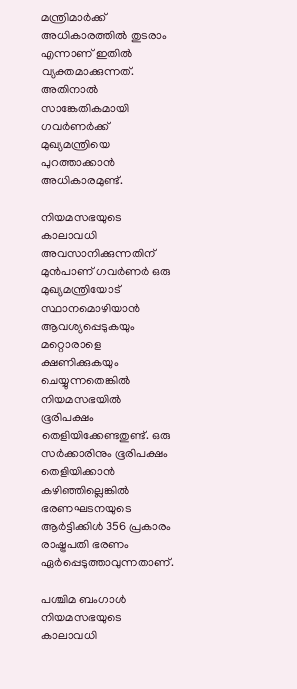മന്ത്രിമാർക്ക് അധികാരത്തിൽ തുടരാം എന്നാണ് ഇതിൽ വ്യക്തമാക്കുന്നത്. അതിനാൽ സാങ്കേതികമായി ഗവർണർക്ക് മുഖ്യമന്ത്രിയെ പുറത്താക്കാൻ അധികാരമുണ്ട്.

നിയമസഭയുടെ കാലാവധി അവസാനിക്കുന്നതിന് മുൻപാണ് ഗവർണർ ഒരു മുഖ്യമന്ത്രിയോട് സ്ഥാനമൊഴിയാൻ ആവശ്യപ്പെടുകയും മറ്റൊരാളെ ക്ഷണിക്കുകയും ചെയ്യുന്നതെങ്കിൽ നിയമസഭയിൽ ഭൂരിപക്ഷം തെളിയിക്കേണ്ടതുണ്ട്. ഒരു സർക്കാരിനും ഭൂരിപക്ഷം തെളിയിക്കാൻ കഴിഞ്ഞില്ലെങ്കിൽ ഭരണഘടനയുടെ ആർട്ടിക്കിൾ 356 പ്രകാരം രാഷ്ട്രപതി ഭരണം ഏർപ്പെടുത്താവുന്നതാണ്.

പശ്ചിമ ബംഗാൾ നിയമസഭയുടെ കാലാവധി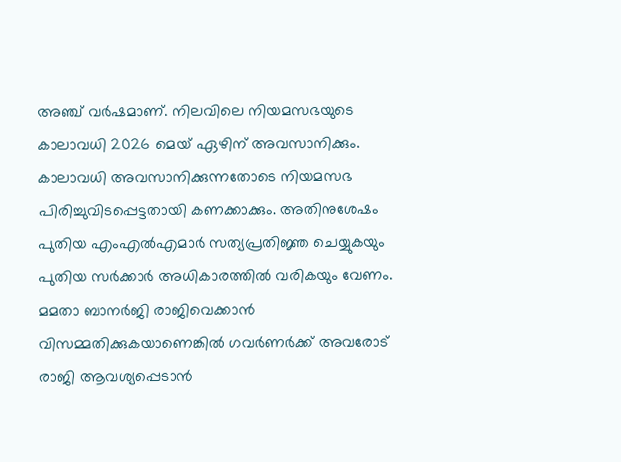അഞ്ച് വർഷമാണ്. നിലവിലെ നിയമസഭയുടെ കാലാവധി 2026 മെയ് ഏഴിന് അവസാനിക്കും. കാലാവധി അവസാനിക്കുന്നതോടെ നിയമസഭ പിരിച്ചുവിടപ്പെട്ടതായി കണക്കാക്കും. അതിനുശേഷം പുതിയ എംഎൽഎമാർ സത്യപ്രതിജ്ഞ ചെയ്യുകയും പുതിയ സർക്കാർ അധികാരത്തിൽ വരികയും വേണം. മമതാ ബാനർജി രാജിവെക്കാൻ വിസമ്മതിക്കുകയാണെങ്കിൽ ഗവർണർക്ക് അവരോട് രാജി ആവശ്യപ്പെടാൻ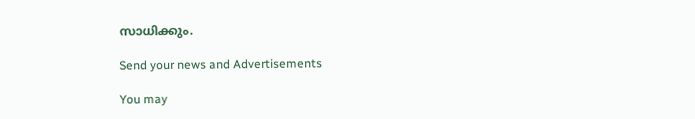സാധിക്കും.

Send your news and Advertisements

You may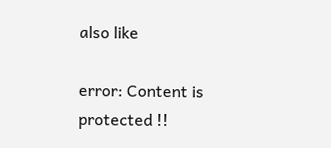also like

error: Content is protected !!